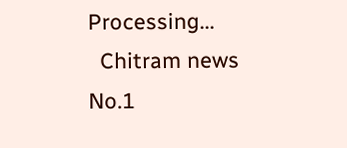Processing...
  Chitram news
No.1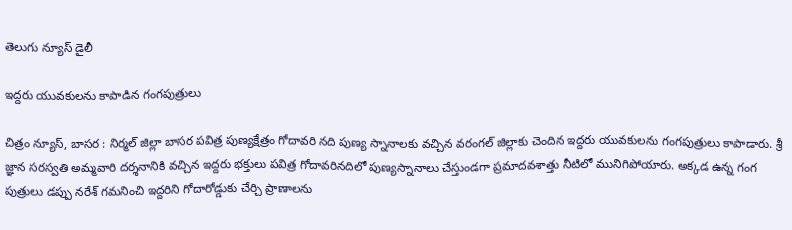తెలుగు న్యూస్ డైలీ

ఇద్దరు యువకులను కాపాడిన గంగపుత్రులు

చిత్రం న్యూస్, బాసర : నిర్మల్ జిల్లా బాసర పవిత్ర పుణ్యక్షేత్రం గోదావరి నది పుణ్య స్నానాలకు వచ్చిన వరంగల్ జిల్లాకు చెందిన ఇద్దరు యువకులను గంగపుత్రులు కాపాడారు. శ్రీ జ్ఞాన సరస్వతి అమ్మవారి దర్శనానికి వచ్చిన ఇద్దరు భక్తులు పవిత్ర గోదావరినదిలో పుణ్యస్నానాలు చేస్తుండగా ప్రమాదవశాత్తు నీటిలో మునిగిపోయారు. అక్కడ ఉన్న గంగ పుత్రులు డప్పు నరేశ్ గమనించి ఇద్దరిని గోదారోడ్డుకు చేర్చి ప్రాణాలను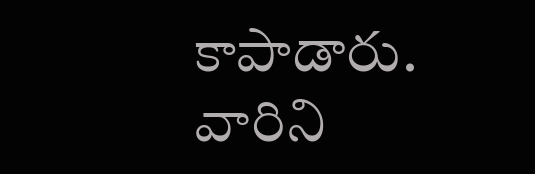కాపాడారు. వారిని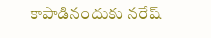కాపాడినందుకు నరేష్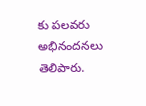కు పలవరు అభినందనలు తెలిపారు.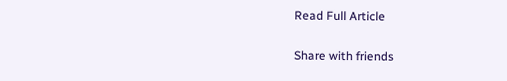Read Full Article

Share with friends